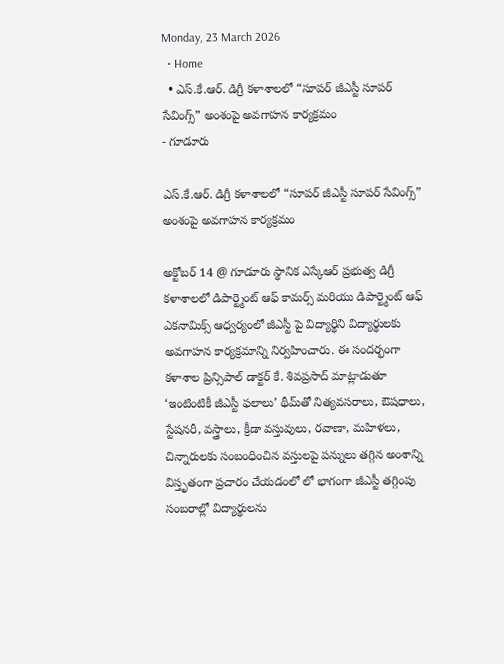Monday, 23 March 2026
  • Home
  • ఎస్.కే.ఆర్. డిగ్రీ కళాశాలలో “సూపర్ జీఎస్టీ సూపర్ సేవింగ్స్” అంశంపై అవగాహన కార్యక్రమం
- గూడూరు

ఎస్.కే.ఆర్. డిగ్రీ కళాశాలలో “సూపర్ జీఎస్టీ సూపర్ సేవింగ్స్” అంశంపై అవగాహన కార్యక్రమం

అక్టోబర్ 14 @ గూడూరు స్థానిక ఎస్కేఆర్ ప్రభుత్వ డిగ్రీ కళాశాలలో డిపార్ట్మెంట్ ఆఫ్ కామర్స్ మరియు డిపార్ట్మెంట్ ఆఫ్ ఎకనామిక్స్ ఆధ్వర్యంలో జీఎస్టీ పై విద్యార్థిని విద్యార్థులకు అవగాహన కార్యక్రమాన్ని నిర్వహించారు. ఈ సందర్భంగా కళాశాల ప్రిన్సిపాల్ డాక్టర్ కే. శివప్రసాద్ మాట్లాడుతూ ‘ఇంటింటికీ జీఎస్టీ ఫలాలు’ థీమ్‌తో నిత్యవసరాలు, ఔషధాలు, స్టేషనరీ, వస్త్రాలు, క్రీడా వస్తువులు, రవాణా, మహిళలు, చిన్నారులకు సంబంధించిన వస్తులపై పన్నులు తగ్గిన అంశాన్ని విస్తృతంగా ప్రచారం చేయడంలో లో భాగంగా జీఎస్టీ తగ్గింపు సంబరాల్లో విద్యార్థులను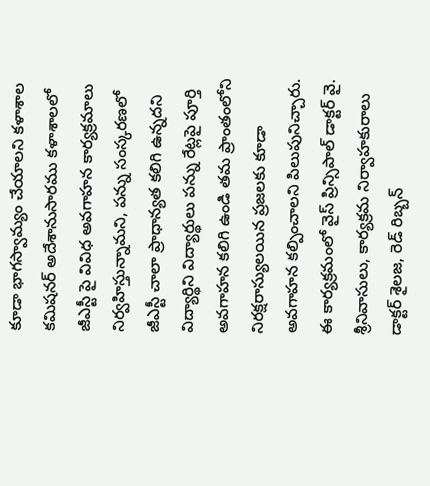కూడా భాగస్వామ్యం చేయాలని కళాశాల కమిషనర్ అదేశానుసారము కళాశాలలో జీఎస్టీ పై వివిధ అవగాహన కార్యక్రమాలు నిర్వహిస్తున్నామని, పన్ను సంస్కరణలో జీఎస్టీ చాలా ప్రాధాన్యత కలిగి ఉన్నదని విద్యార్థిని విద్యార్థులు పన్ను రేట్లపై పూర్తి అవగాహన కలిగి ఉండి తమ ప్రాంతంలోని నిరక్షరాస్యులయిన ప్రజలకు కూడా అవగాహన కల్పించాలని పిలుపునిచ్చారు. ఈ కార్యక్రమంలో వైస్ ప్రిన్సిపాల్ డాక్టర్ వై. శ్రీనివాసులు, కార్యక్రమ నిర్వాహకురాలు డాక్టర్ శైలజ, రెడ్ రిబ్బన్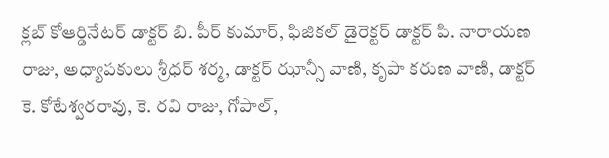క్లబ్ కోఆర్డినేటర్ డాక్టర్ బి. పీర్ కుమార్, ఫిజికల్ డైరెక్టర్ డాక్టర్ పి. నారాయణ రాజు, అధ్యాపకులు శ్రీధర్ శర్మ, డాక్టర్ ఝాన్సీ వాణి, కృపా కరుణ వాణి, డాక్టర్ కె. కోటేశ్వరరావు, కె. రవి రాజు, గోపాల్,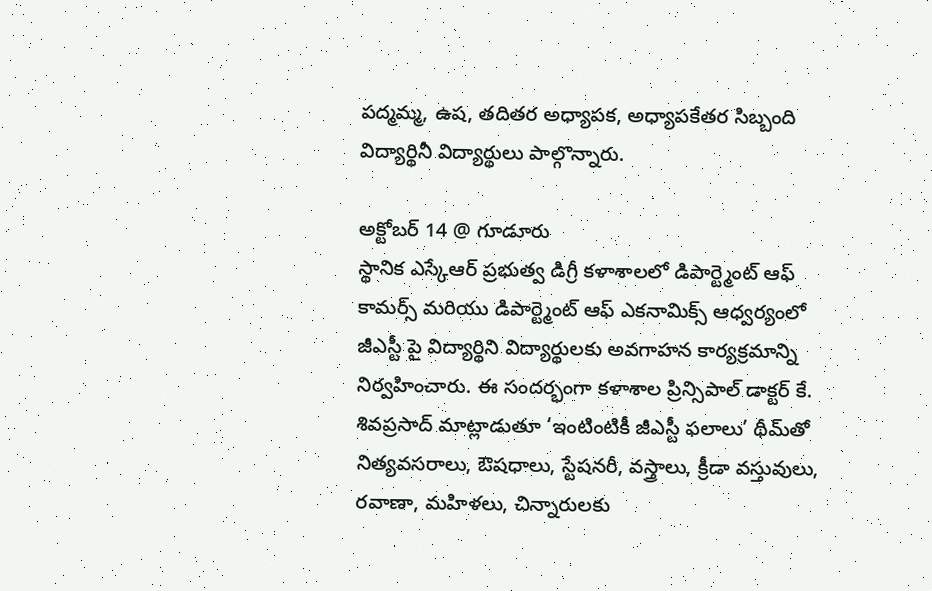పద్మమ్మ, ఉష, తదితర అధ్యాపక, అధ్యాపకేతర సిబ్బంది విద్యార్థినీ విద్యార్థులు పాల్గొన్నారు.

అక్టోబర్ 14 @ గూడూరు
స్థానిక ఎస్కేఆర్ ప్రభుత్వ డిగ్రీ కళాశాలలో డిపార్ట్మెంట్ ఆఫ్ కామర్స్ మరియు డిపార్ట్మెంట్ ఆఫ్ ఎకనామిక్స్ ఆధ్వర్యంలో జీఎస్టీ పై విద్యార్థిని విద్యార్థులకు అవగాహన కార్యక్రమాన్ని నిర్వహించారు. ఈ సందర్భంగా కళాశాల ప్రిన్సిపాల్ డాక్టర్ కే. శివప్రసాద్ మాట్లాడుతూ ‘ఇంటింటికీ జీఎస్టీ ఫలాలు’ థీమ్‌తో నిత్యవసరాలు, ఔషధాలు, స్టేషనరీ, వస్త్రాలు, క్రీడా వస్తువులు, రవాణా, మహిళలు, చిన్నారులకు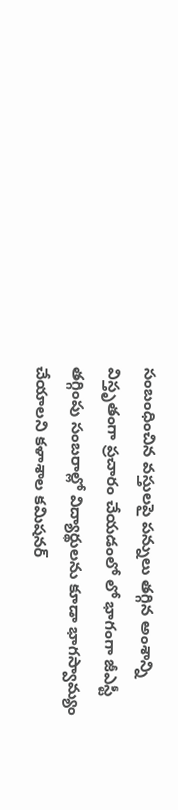సంబంధించిన వస్తులపై పన్నులు తగ్గిన అంశాన్ని విస్తృతంగా ప్రచారం చేయడంలో లో భాగంగా జీఎస్టీ తగ్గింపు సంబరాల్లో విద్యార్థులను కూడా భాగస్వామ్యం చేయాలని కళాశాల కమిషనర్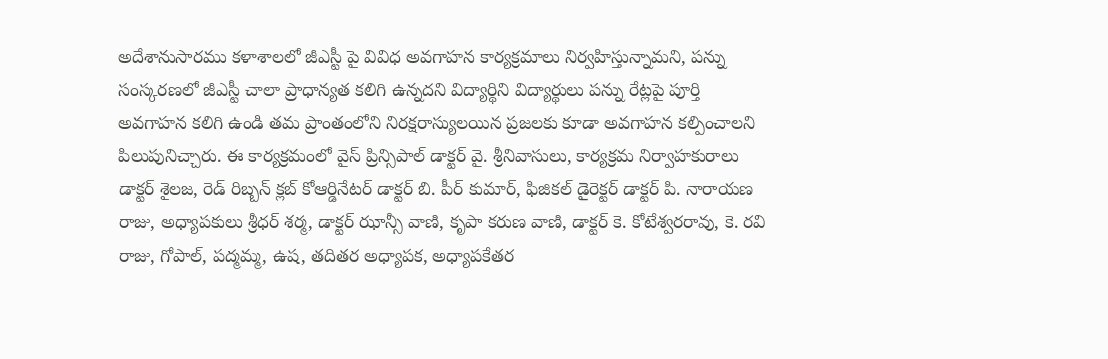అదేశానుసారము కళాశాలలో జీఎస్టీ పై వివిధ అవగాహన కార్యక్రమాలు నిర్వహిస్తున్నామని, పన్ను సంస్కరణలో జీఎస్టీ చాలా ప్రాధాన్యత కలిగి ఉన్నదని విద్యార్థిని విద్యార్థులు పన్ను రేట్లపై పూర్తి అవగాహన కలిగి ఉండి తమ ప్రాంతంలోని నిరక్షరాస్యులయిన ప్రజలకు కూడా అవగాహన కల్పించాలని పిలుపునిచ్చారు. ఈ కార్యక్రమంలో వైస్ ప్రిన్సిపాల్ డాక్టర్ వై. శ్రీనివాసులు, కార్యక్రమ నిర్వాహకురాలు డాక్టర్ శైలజ, రెడ్ రిబ్బన్ క్లబ్ కోఆర్డినేటర్ డాక్టర్ బి. పీర్ కుమార్, ఫిజికల్ డైరెక్టర్ డాక్టర్ పి. నారాయణ రాజు, అధ్యాపకులు శ్రీధర్ శర్మ, డాక్టర్ ఝాన్సీ వాణి, కృపా కరుణ వాణి, డాక్టర్ కె. కోటేశ్వరరావు, కె. రవి రాజు, గోపాల్, పద్మమ్మ, ఉష, తదితర అధ్యాపక, అధ్యాపకేతర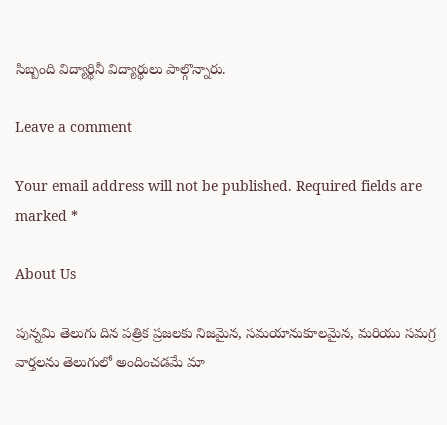సిబ్బంది విద్యార్థినీ విద్యార్థులు పాల్గొన్నారు.

Leave a comment

Your email address will not be published. Required fields are marked *

About Us

పున్నమి తెలుగు దిన పత్రిక ప్రజలకు నిజమైన, సమయానుకూలమైన, మరియు సమగ్ర వార్తలను తెలుగులో అందించడమే మా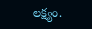లక్ష్యం.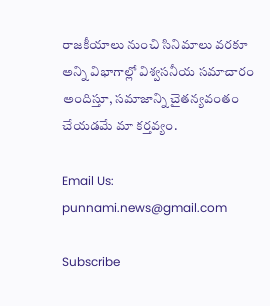రాజకీయాలు నుంచి సినిమాలు వరకూ అన్ని విభాగాల్లో విశ్వసనీయ సమాచారం అందిస్తూ, సమాజాన్ని చైతన్యవంతం చేయడమే మా కర్తవ్యం.

Email Us: punnami.news@gmail.com

Subscribe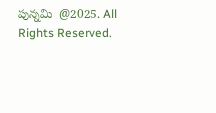పున్నమి  @2025. All Rights Reserved.